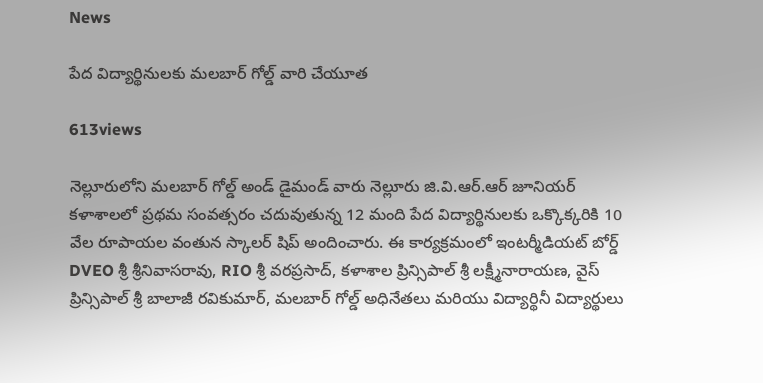News

పేద విద్యార్థినులకు మలబార్ గోల్డ్ వారి చేయూత

613views

నెల్లూరులోని మలబార్ గోల్డ్ అండ్ డైమండ్ వారు నెల్లూరు జి.వి.ఆర్.ఆర్ జూనియర్ కళాశాలలో ప్రథమ సంవత్సరం చదువుతున్న 12 మంది పేద విద్యార్థినులకు ఒక్కొక్కరికి 10 వేల రూపాయల వంతున స్కాలర్ షిప్ అందించారు. ఈ కార్యక్రమంలో ఇంటర్మీడియట్ బోర్డ్ DVEO శ్రీ శ్రీనివాసరావు, RIO శ్రీ వరప్రసాద్, కళాశాల ప్రిన్సిపాల్ శ్రీ లక్ష్మీనారాయణ, వైస్ ప్రిన్సిపాల్ శ్రీ బాలాజీ రవికుమార్, మలబార్ గోల్డ్ అధినేతలు మరియు విద్యార్థినీ విద్యార్థులు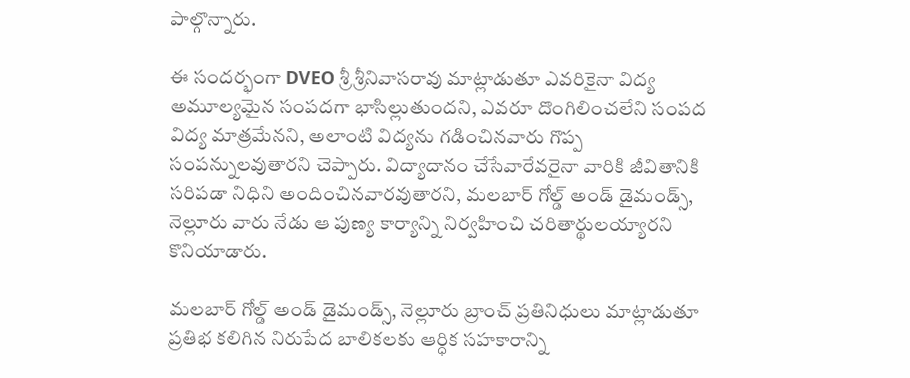పాల్గొన్నారు.

ఈ సందర్భంగా DVEO శ్రీ శ్రీనివాసరావు మాట్లాడుతూ ఎవరికైనా విద్య అమూల్యమైన సంపదగా భాసిల్లుతుందని, ఎవరూ దొంగిలించలేని సంపద విద్య మాత్రమేనని, అలాంటి విద్యను గడించినవారు గొప్ప సంపన్నులవుతారని చెప్పారు. విద్యాదానం చేసేవారేవరైనా వారికి జీవితానికి సరిపడా నిధిని అందించినవారవుతారని, మలబార్ గోల్డ్ అండ్ డైమండ్స్, నెల్లూరు వారు నేడు ఆ పుణ్య కార్యాన్ని నిర్వహించి చరితార్థులయ్యారని కొనియాడారు.

మలబార్ గోల్డ్ అండ్ డైమండ్స్, నెల్లూరు బ్రాంచ్ ప్రతినిధులు మాట్లాడుతూ ప్రతిభ కలిగిన నిరుపేద బాలికలకు ఆర్ధిక సహకారాన్ని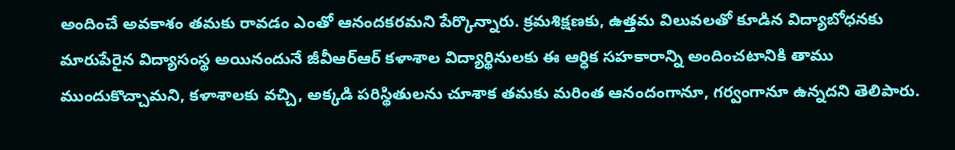అందించే అవకాశం తమకు రావడం ఎంతో ఆనందకరమని పేర్కొన్నారు. క్రమశిక్షణకు, ఉత్తమ విలువలతో కూడిన విద్యాబోధనకు మారుపేరైన విద్యాసంస్థ అయినందునే జీవీఆర్ఆర్ కళాశాల విద్యార్థినులకు ఈ ఆర్ధిక సహకారాన్ని అందించటానికి తాము ముందుకొచ్చామని, కళాశాలకు వచ్చి, అక్కడి పరిస్థితులను చూశాక తమకు మరింత ఆనందంగానూ, గర్వంగానూ ఉన్నదని తెలిపారు.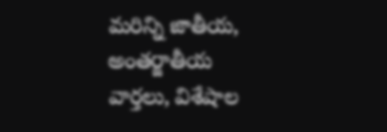మరిన్ని జాతీయ, అంతర్జాతీయ వార్తలు, విశేషాల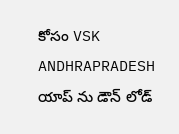కోసం VSK ANDHRAPRADESH యాప్ ను డౌన్ లోడ్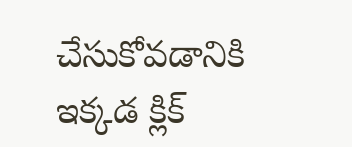చేసుకోవడానికి ఇక్కడ క్లిక్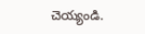చెయ్యండి.